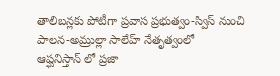తాలిబన్లకు పోటీగా ప్రవాస ప్రభుత్వం-స్విస్ నుంచి పాలన-అమ్రుల్లా సాలేహ్ నేతృత్వంలో
ఆప్ఘనిస్తాన్ లో ప్రజా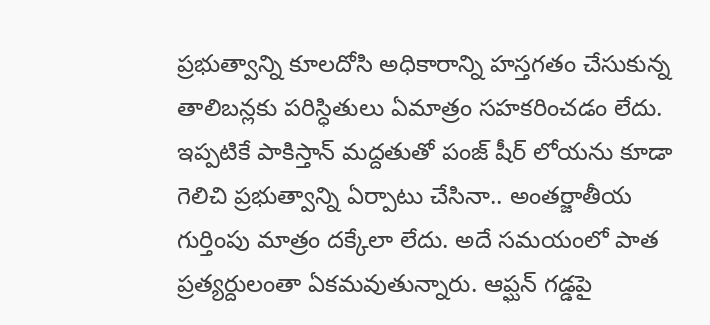ప్రభుత్వాన్ని కూలదోసి అధికారాన్ని హస్తగతం చేసుకున్న తాలిబన్లకు పరిస్ధితులు ఏమాత్రం సహకరించడం లేదు. ఇప్పటికే పాకిస్తాన్ మద్దతుతో పంజ్ షీర్ లోయను కూడా గెలిచి ప్రభుత్వాన్ని ఏర్పాటు చేసినా.. అంతర్జాతీయ గుర్తింపు మాత్రం దక్కేలా లేదు. అదే సమయంలో పాత ప్రత్యర్దులంతా ఏకమవుతున్నారు. ఆప్ఘన్ గడ్డపై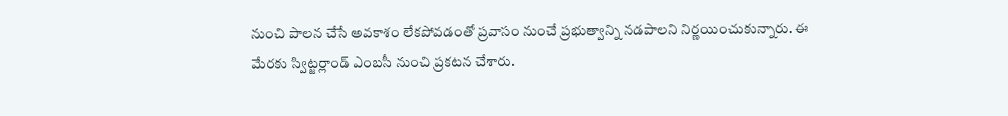నుంచి పాలన చేసే అవకాశం లేకపోవడంతో ప్రవాసం నుంచే ప్రభుత్వాన్ని నడపాలని నిర్ణయించుకున్నారు. ఈ మేరకు స్విట్జర్లాండ్ ఎంబసీ నుంచి ప్రకటన చేశారు.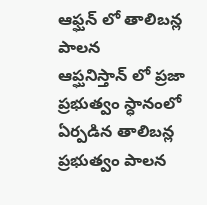ఆఫ్ఘన్ లో తాలిబన్ల పాలన
ఆప్ఘనిస్తాన్ లో ప్రజా ప్రభుత్వం స్ధానంలో ఏర్పడిన తాలిబన్ల ప్రభుత్వం పాలన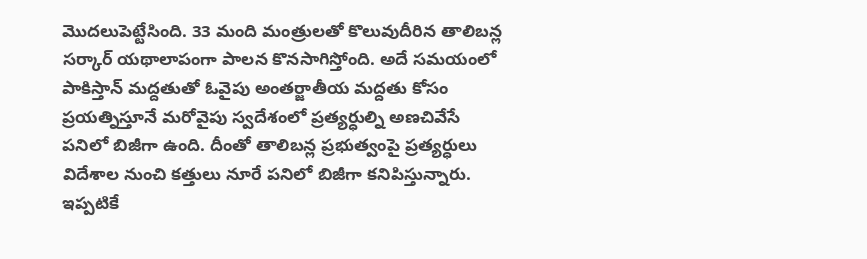మొదలుపెట్టేసింది. 33 మంది మంత్రులతో కొలువుదీరిన తాలిబన్ల సర్కార్ యథాలాపంగా పాలన కొనసాగిస్తోంది. అదే సమయంలో పాకిస్తాన్ మద్దతుతో ఓవైపు అంతర్జాతీయ మద్దతు కోసం ప్రయత్నిస్తూనే మరోవైపు స్వదేశంలో ప్రత్యర్ధుల్ని అణచివేసే పనిలో బిజీగా ఉంది. దీంతో తాలిబన్ల ప్రభుత్వంపై ప్రత్యర్ధులు విదేశాల నుంచి కత్తులు నూరే పనిలో బిజీగా కనిపిస్తున్నారు. ఇప్పటికే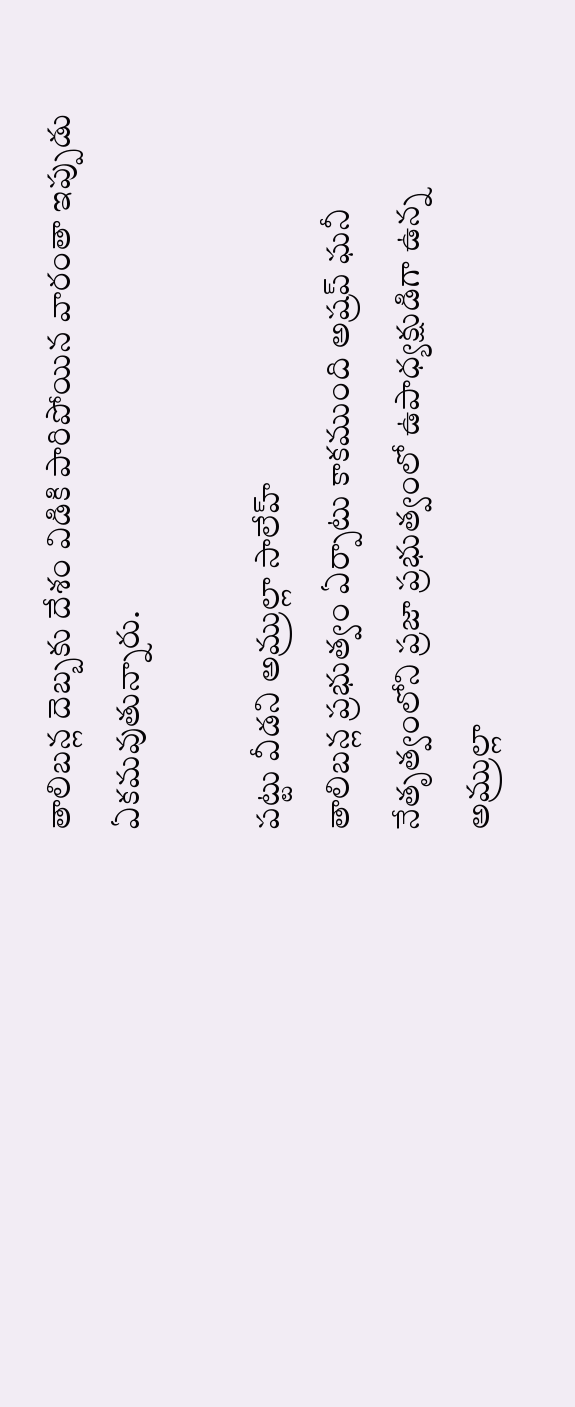తాలిబన్ల దెబ్బకు దేశం విడికి పారిపోయిన వారంతా ఇప్పుడు ఏకమవుతున్నారు.

పట్టు వీడని అమ్రుల్లా సాలేహ్
తాలిబన్ల ప్రభుత్వం ఏర్పాటు కాకముంది అష్రప్ ఘనీ నేతృత్వంలోని ప్రజా ప్రభుత్వంలో ఉపాధ్యక్షుడిగా ఉన్న అమ్రుల్లా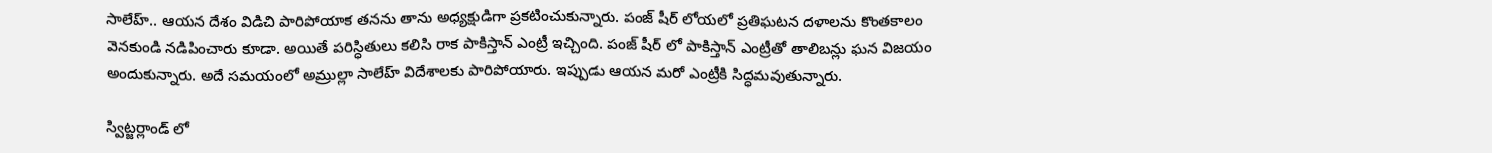సాలేహ్.. ఆయన దేశం విడిచి పారిపోయాక తనను తాను అధ్యక్షుడిగా ప్రకటించుకున్నారు. పంజ్ షీర్ లోయలో ప్రతిఘటన దళాలను కొంతకాలం వెనకుండి నడిపించారు కూడా. అయితే పరిస్ధితులు కలిసి రాక పాకిస్తాన్ ఎంట్రీ ఇచ్చింది. పంజ్ షీర్ లో పాకిస్తాన్ ఎంట్రీతో తాలిబన్లు ఘన విజయం అందుకున్నారు. అదే సమయంలో అమ్రుల్లా సాలేహ్ విదేశాలకు పారిపోయారు. ఇప్పుడు ఆయన మరో ఎంట్రీకి సిద్ధమవుతున్నారు.

స్విట్జర్లాండ్ లో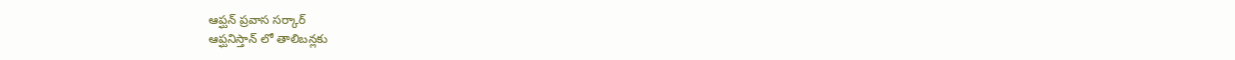ఆప్ఘన్ ప్రవాస సర్కార్
ఆప్ఘనిస్తాన్ లో తాలిబన్లకు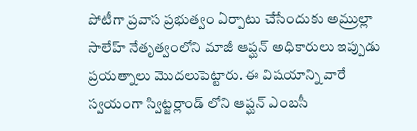పోటీగా ప్రవాస ప్రభుత్వం ఏర్పాటు చేసేందుకు అమ్రుల్లా సాలేహ్ నేతృత్వంలోని మాజీ ఆప్ఘన్ అధికారులు ఇప్పుడు ప్రయత్నాలు మొదలుపెట్టారు. ఈ విషయాన్ని వారే స్వయంగా స్విట్జర్లాండ్ లోని ఆప్ఘన్ ఎంబసీ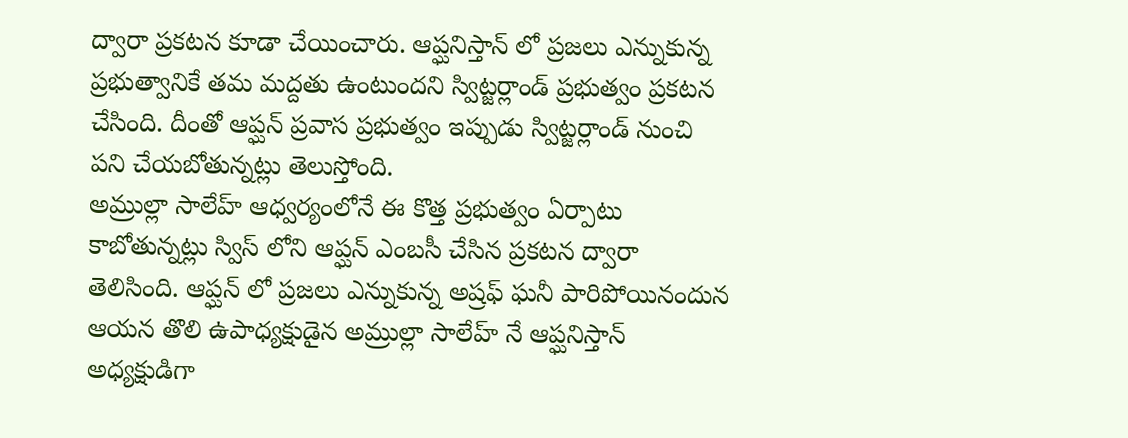ద్వారా ప్రకటన కూడా చేయించారు. ఆప్ఘనిస్తాన్ లో ప్రజలు ఎన్నుకున్న ప్రభుత్వానికే తమ మద్దతు ఉంటుందని స్విట్జర్లాండ్ ప్రభుత్వం ప్రకటన చేసింది. దీంతో ఆప్ఘన్ ప్రవాస ప్రభుత్వం ఇప్పుడు స్విట్జర్లాండ్ నుంచి పని చేయబోతున్నట్లు తెలుస్తోంది.
అమ్రుల్లా సాలేహ్ ఆధ్వర్యంలోనే ఈ కొత్త ప్రభుత్వం ఏర్పాటు కాబోతున్నట్లు స్విస్ లోని ఆప్ఘన్ ఎంబసీ చేసిన ప్రకటన ద్వారా తెలిసింది. ఆప్ఘన్ లో ప్రజలు ఎన్నుకున్న అష్రఫ్ ఘనీ పారిపోయినందున ఆయన తొలి ఉపాధ్యక్షుడైన అమ్రుల్లా సాలేహ్ నే ఆప్ఘనిస్తాన్ అధ్యక్షుడిగా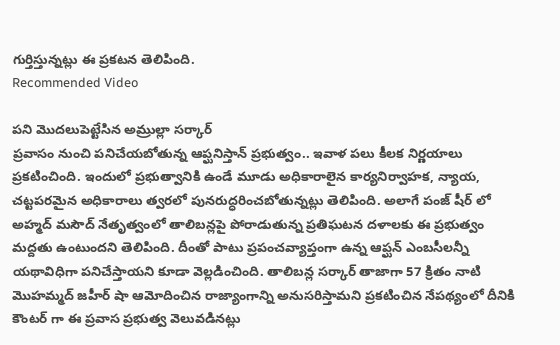గుర్తిస్తున్నట్లు ఈ ప్రకటన తెలిపింది.
Recommended Video

పని మొదలుపెట్టేసిన అమ్రుల్లా సర్కార్
ప్రవాసం నుంచి పనిచేయబోతున్న ఆప్ఘనిస్తాన్ ప్రభుత్వం.. ఇవాళ పలు కీలక నిర్ణయాలు ప్రకటించింది. ఇందులో ప్రభుత్వానికి ఉండే మూడు అధికారాలైన కార్యనిర్వాహక, న్యాయ, చట్టపరమైన అధికారాలు త్వరలో పునరుద్ధరించబోతున్నట్లు తెలిపింది. అలాగే పంజ్ షీర్ లో అహ్మద్ మసౌద్ నేతృత్వంలో తాలిబన్లపై పోరాడుతున్న ప్రతిఘటన దళాలకు ఈ ప్రభుత్వం మద్దతు ఉంటుందని తెలిపింది. దీంతో పాటు ప్రపంచవ్యాప్తంగా ఉన్న ఆప్ఘన్ ఎంబసీలన్నీ యథావిధిగా పనిచేస్తాయని కూడా వెల్లడించింది. తాలిబన్ల సర్కార్ తాజాగా 57 క్రితం నాటి మొహమ్మద్ జహీర్ షా ఆమోదించిన రాజ్యాంగాన్ని అనుసరిస్తామని ప్రకటించిన నేపథ్యంలో దీనికి కౌంటర్ గా ఈ ప్రవాస ప్రభుత్వ వెలువడినట్లు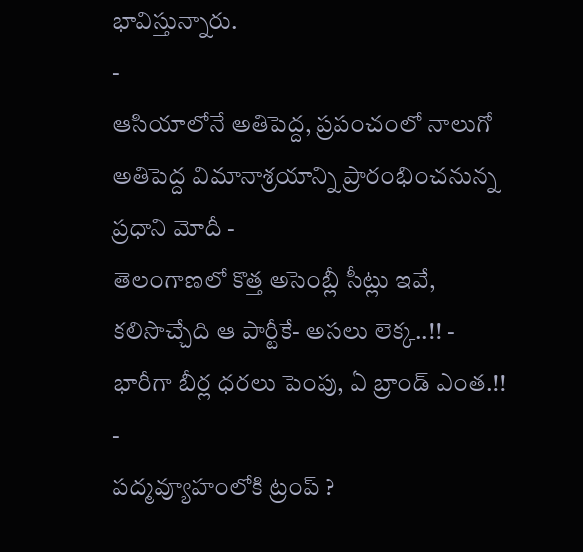భావిస్తున్నారు.
-
ఆసియాలోనే అతిపెద్ద, ప్రపంచంలో నాలుగో అతిపెద్ద విమానాశ్రయాన్ని ప్రారంభించనున్న ప్రధాని మోదీ -
తెలంగాణలో కొత్త అసెంబ్లీ సీట్లు ఇవే, కలిసొచ్చేది ఆ పార్టీకే- అసలు లెక్క..!! -
భారీగా బీర్ల ధరలు పెంపు, ఏ బ్రాండ్ ఎంత.!! -
పద్మవ్యూహంలోకి ట్రంప్ ?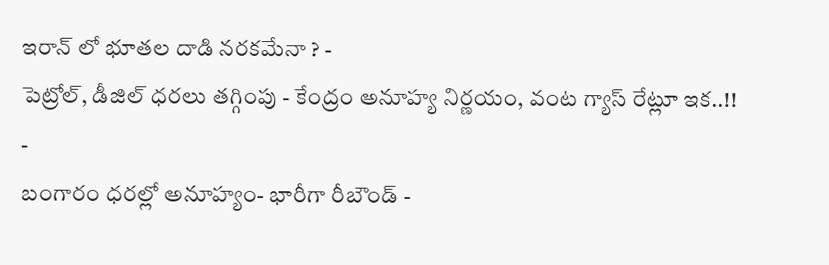ఇరాన్ లో భూతల దాడి నరకమేనా ? -
పెట్రోల్, డీజిల్ ధరలు తగ్గింపు - కేంద్రం అనూహ్య నిర్ణయం, వంట గ్యాస్ రేట్లూ ఇక..!! -
బంగారం ధరల్లో అనూహ్యం- భారీగా రీబౌండ్ -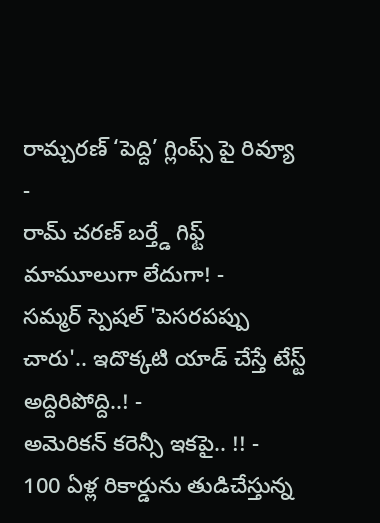రామ్చరణ్ ‘పెద్ది’ గ్లింప్స్ పై రివ్యూ -
రామ్ చరణ్ బర్త్డే గిఫ్ట్ మామూలుగా లేదుగా! -
సమ్మర్ స్పెషల్ 'పెసరపప్పు చారు'.. ఇదొక్కటి యాడ్ చేస్తే టేస్ట్ అద్దిరిపోద్ది..! -
అమెరికన్ కరెన్సీ ఇకపై.. !! -
100 ఏళ్ల రికార్డును తుడిచేస్తున్న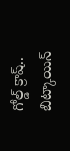గోల్డ్ క్రాష్.. బిట్కాయిన్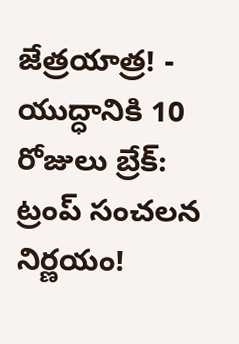జేత్రయాత్ర! -
యుద్ధానికి 10 రోజులు బ్రేక్: ట్రంప్ సంచలన నిర్ణయం!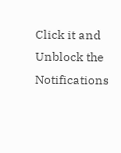Click it and Unblock the Notifications